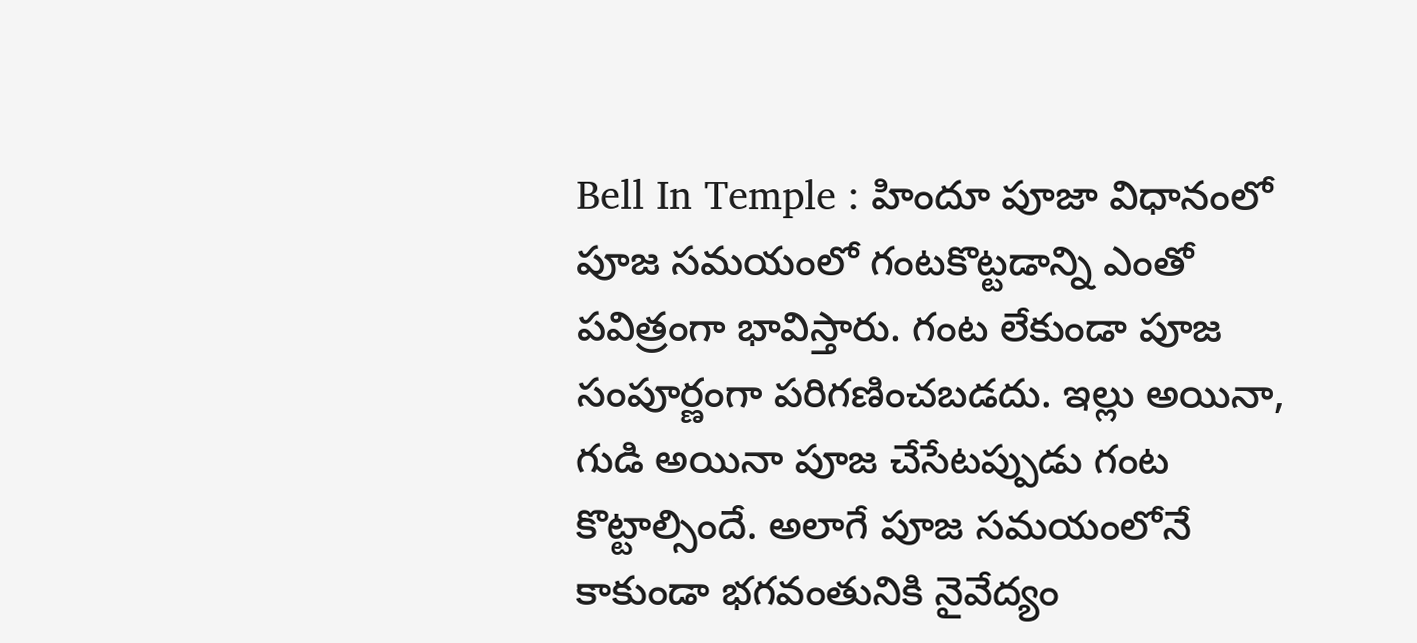Bell In Temple : హిందూ పూజా విధానంలో పూజ సమయంలో గంటకొట్టడాన్ని ఎంతో పవిత్రంగా భావిస్తారు. గంట లేకుండా పూజ సంపూర్ణంగా పరిగణించబడదు. ఇల్లు అయినా, గుడి అయినా పూజ చేసేటప్పుడు గంట కొట్టాల్సిందే. అలాగే పూజ సమయంలోనే కాకుండా భగవంతునికి నైవేద్యం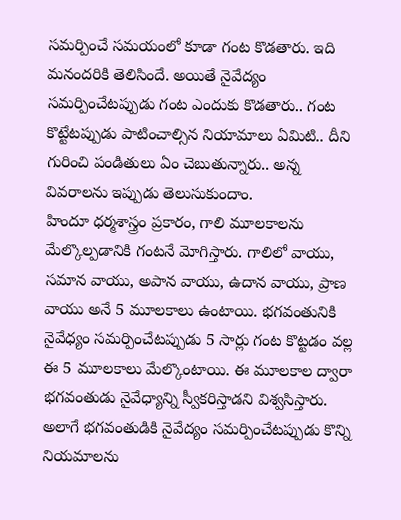సమర్పించే సమయంలో కూడా గంట కొడతారు. ఇది మనందరికి తెలిసిందే. అయితే నైవేద్యం సమర్పించేటప్పుడు గంట ఎందుకు కొడతారు.. గంట కొట్టేటప్పుడు పాటించాల్సిన నియామాలు ఏమిటి.. దీని గురించి పండితులు ఏం చెబుతున్నారు.. అన్న వివరాలను ఇప్పుడు తెలుసుకుందాం.
హిందూ ధర్మశాస్త్రం ప్రకారం, గాలి మూలకాలను మేల్కొల్పడానికి గంటనే మోగిస్తారు. గాలిలో వాయు, సమాన వాయు, అపాన వాయు, ఉదాన వాయు, ప్రాణ వాయు అనే 5 మూలకాలు ఉంటాయి. భగవంతునికి నైవేధ్యం సమర్పించేటప్పుడు 5 సార్లు గంట కొట్టడం వల్ల ఈ 5 మూలకాలు మేల్కొంటాయి. ఈ మూలకాల ద్వారా భగవంతుడు నైవేధ్యాన్ని స్వీకరిస్తాడని విశ్వసిస్తారు. అలాగే భగవంతుడికి నైవేద్యం సమర్పించేటప్పుడు కొన్ని నియమాలను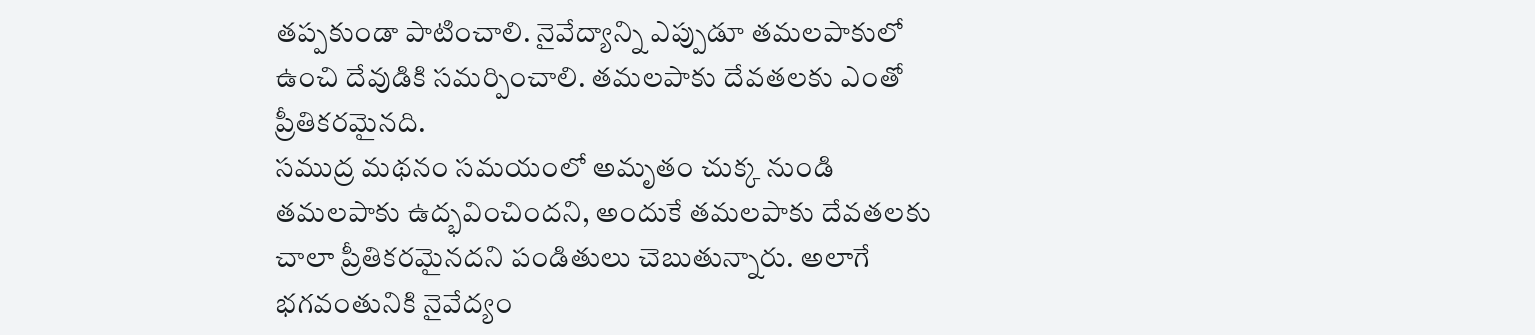తప్పకుండా పాటించాలి. నైవేద్యాన్ని ఎప్పుడూ తమలపాకులో ఉంచి దేవుడికి సమర్పించాలి. తమలపాకు దేవతలకు ఎంతో ప్రీతికరమైనది.
సముద్ర మథనం సమయంలో అమృతం చుక్క నుండి తమలపాకు ఉద్భవించిందని, అందుకే తమలపాకు దేవతలకు చాలా ప్రీతికరమైనదని పండితులు చెబుతున్నారు. అలాగే భగవంతునికి నైవేద్యం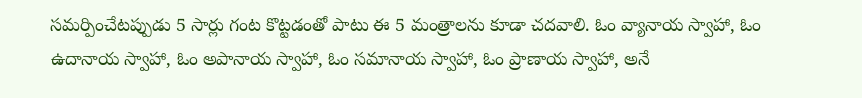సమర్పించేటప్పుడు 5 సార్లు గంట కొట్టడంతో పాటు ఈ 5 మంత్రాలను కూడా చదవాలి. ఓం వ్యానాయ స్వాహా, ఓం ఉదానాయ స్వాహా, ఓం అపానాయ స్వాహా, ఓం సమానాయ స్వాహా, ఓం ప్రాణాయ స్వాహా, అనే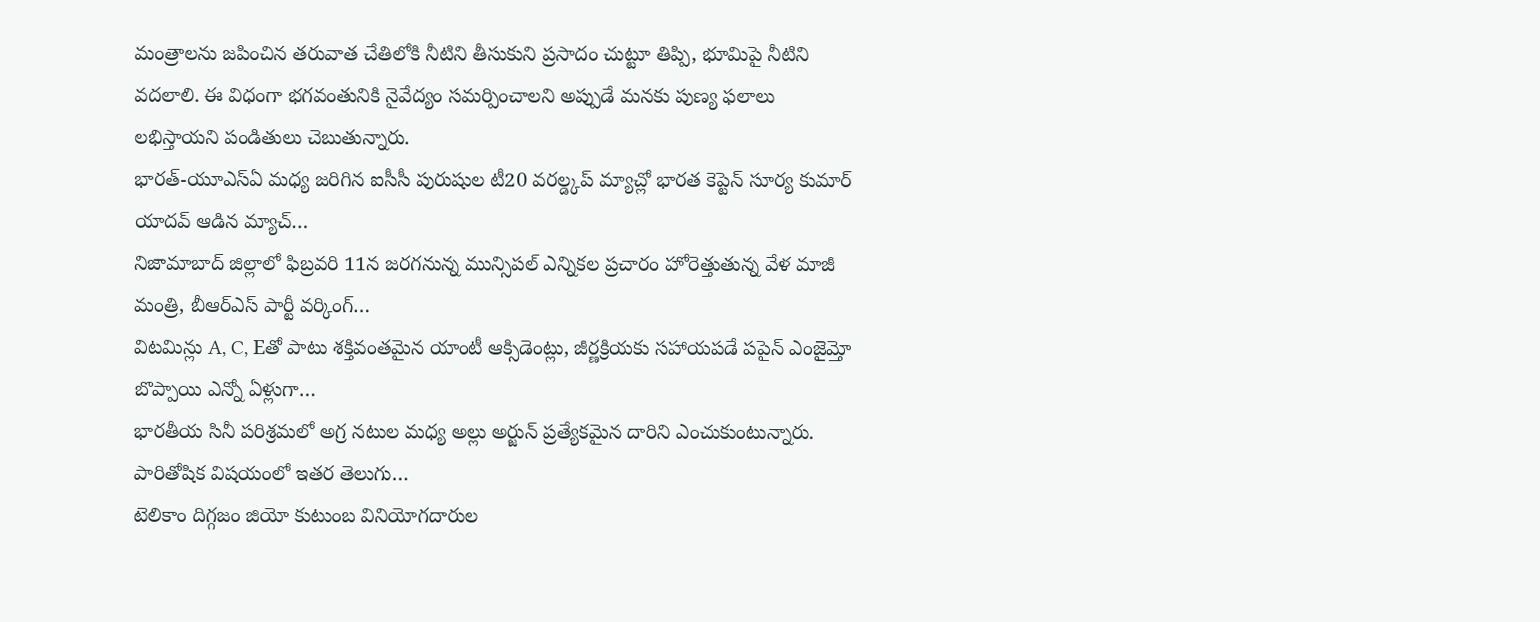మంత్రాలను జపించిన తరువాత చేతిలోకి నీటిని తీసుకుని ప్రసాదం చుట్టూ తిప్పి, భూమిపై నీటిని వదలాలి. ఈ విధంగా భగవంతునికి నైవేద్యం సమర్పించాలని అప్పుడే మనకు పుణ్య ఫలాలు లభిస్తాయని పండితులు చెబుతున్నారు.
భారత్-యూఎస్ఏ మధ్య జరిగిన ఐసీసీ పురుషుల టీ20 వరల్డ్కప్ మ్యాచ్లో భారత కెప్టెన్ సూర్య కుమార్ యాదవ్ ఆడిన మ్యాచ్…
నిజామాబాద్ జిల్లాలో ఫిబ్రవరి 11న జరగనున్న మున్సిపల్ ఎన్నికల ప్రచారం హోరెత్తుతున్న వేళ మాజీ మంత్రి, బీఆర్ఎస్ పార్టీ వర్కింగ్…
విటమిన్లు A, C, Eతో పాటు శక్తివంతమైన యాంటీ ఆక్సిడెంట్లు, జీర్ణక్రియకు సహాయపడే పపైన్ ఎంజైమ్తో బొప్పాయి ఎన్నో ఏళ్లుగా…
భారతీయ సినీ పరిశ్రమలో అగ్ర నటుల మధ్య అల్లు అర్జున్ ప్రత్యేకమైన దారిని ఎంచుకుంటున్నారు. పారితోషిక విషయంలో ఇతర తెలుగు…
టెలికాం దిగ్గజం జియో కుటుంబ వినియోగదారుల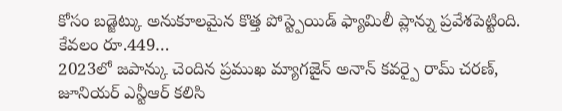కోసం బడ్జెట్కు అనుకూలమైన కొత్త పోస్ట్పెయిడ్ ఫ్యామిలీ ప్లాన్ను ప్రవేశపెట్టింది. కేవలం రూ.449…
2023లో జపాన్కు చెందిన ప్రముఖ మ్యాగజైన్ అనాన్ కవర్పై రామ్ చరణ్, జూనియర్ ఎన్టీఆర్ కలిసి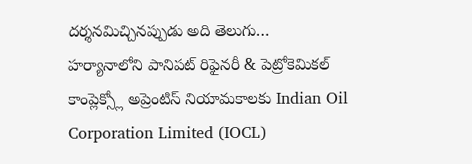దర్శనమిచ్చినప్పుడు అది తెలుగు…
హర్యానాలోని పానిపట్ రిఫైనరీ & పెట్రోకెమికల్ కాంప్లెక్స్లో అప్రెంటిస్ నియామకాలకు Indian Oil Corporation Limited (IOCL)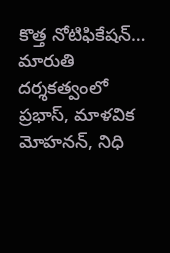కొత్త నోటిఫికేషన్…
మారుతి దర్శకత్వంలో ప్రభాస్, మాళవిక మోహనన్, నిధి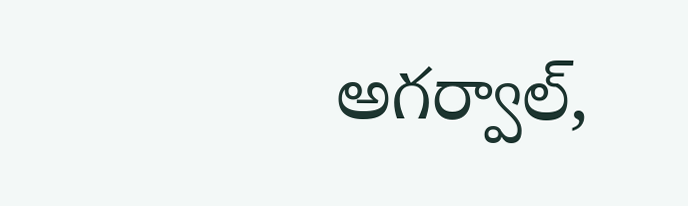అగర్వాల్,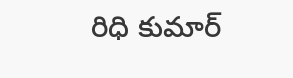రిధి కుమార్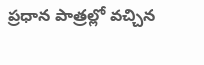ప్రధాన పాత్రల్లో వచ్చిన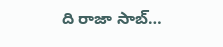ది రాజా సాబ్…